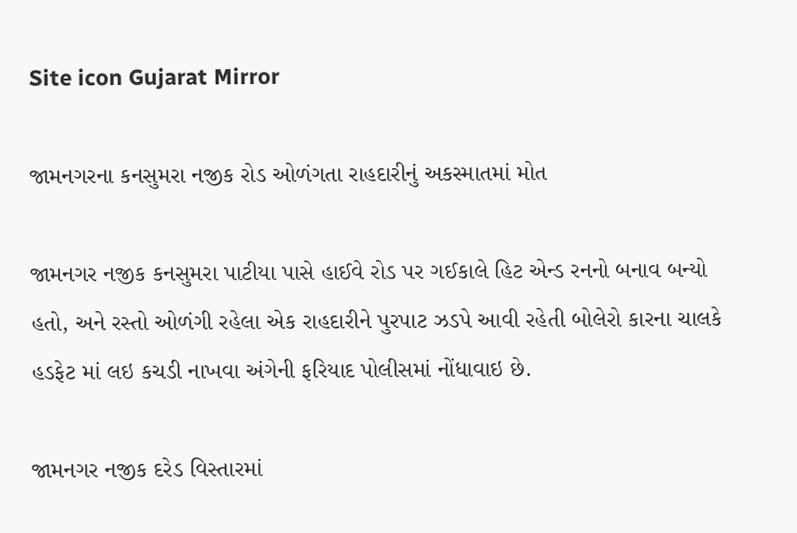Site icon Gujarat Mirror

જામનગરના કનસુમરા નજીક રોડ ઓળંગતા રાહદારીનું અકસ્માતમાં મોત

જામનગર નજીક કનસુમરા પાટીયા પાસે હાઈવે રોડ પર ગઈકાલે હિટ એન્ડ રનનો બનાવ બન્યો હતો, અને રસ્તો ઓળંગી રહેલા એક રાહદારીને પુરપાટ ઝડપે આવી રહેતી બોલેરો કારના ચાલકે હડફેટ માં લઇ કચડી નાખવા અંગેની ફરિયાદ પોલીસમાં નોંધાવાઇ છે.

જામનગર નજીક દરેડ વિસ્તારમાં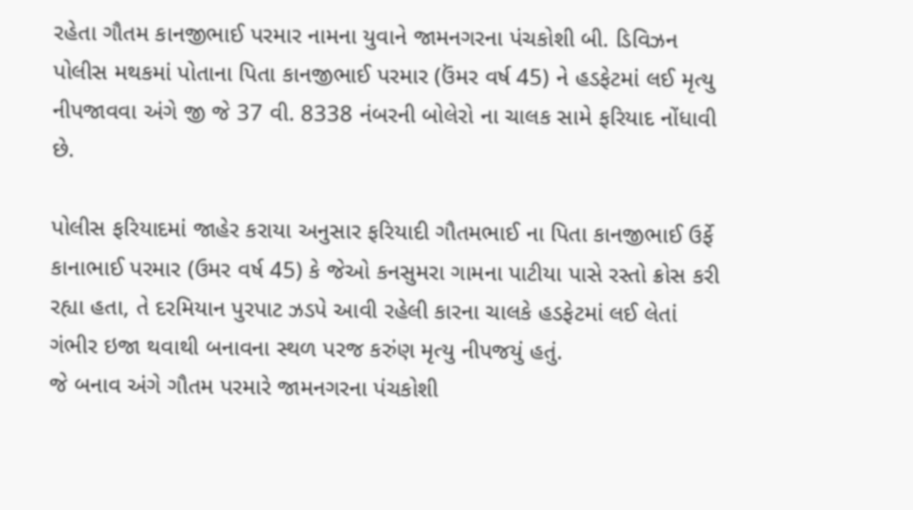રહેતા ગૌતમ કાનજીભાઈ પરમાર નામના યુવાને જામનગરના પંચકોશી બી. ડિવિઝન પોલીસ મથકમાં પોતાના પિતા કાનજીભાઈ પરમાર (ઉંમર વર્ષ 45) ને હડફેટમાં લઈ મૃત્યુ નીપજાવવા અંગે જી જે 37 વી. 8338 નંબરની બોલેરો ના ચાલક સામે ફરિયાદ નોંધાવી છે.

પોલીસ ફરિયાદમાં જાહેર કરાયા અનુસાર ફરિયાદી ગૌતમભાઈ ના પિતા કાનજીભાઈ ઉર્ફે કાનાભાઈ પરમાર (ઉમર વર્ષ 45) કે જેઓ કનસુમરા ગામના પાટીયા પાસે રસ્તો ક્રોસ કરી રહ્યા હતા, તે દરમિયાન પુરપાટ ઝડપે આવી રહેલી કારના ચાલકે હડફેટમાં લઈ લેતાં ગંભીર ઇજા થવાથી બનાવના સ્થળ પરજ કરુંણ મૃત્યુ નીપજયું હતું.
જે બનાવ અંગે ગૌતમ પરમારે જામનગરના પંચકોશી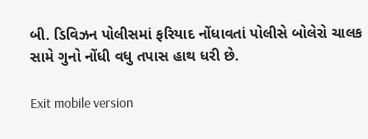બી. ડિવિઝન પોલીસમાં ફરિયાદ નોંધાવતાં પોલીસે બોલેરો ચાલક સામે ગુનો નોંધી વધુ તપાસ હાથ ધરી છે.

Exit mobile version